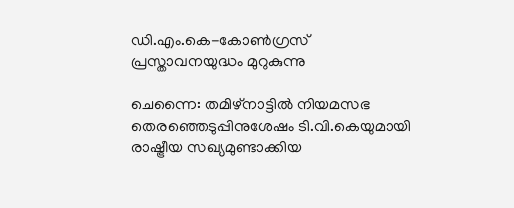ഡി.എം.കെ-കോൺഗ്രസ് പ്രസ്താവനയുദ്ധം മുറുകുന്നു

ചെന്നൈ: തമിഴ്നാട്ടിൽ നിയമസഭ തെരഞ്ഞെടുപ്പിനുശേഷം ടി.വി.കെയുമായി രാഷ്ട്രീയ സഖ്യമുണ്ടാക്കിയ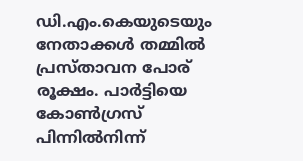ഡി.എം.കെയുടെയും നേതാക്കൾ തമ്മിൽ പ്രസ്താവന പോര് രൂക്ഷം. പാർട്ടിയെ കോൺഗ്രസ് പിന്നിൽനിന്ന്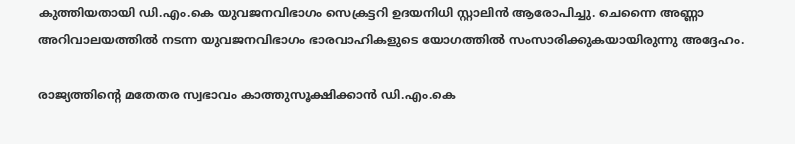കുത്തിയതായി ഡി.എം.കെ യുവജനവിഭാഗം സെക്രട്ടറി ഉദയനിധി സ്റ്റാലിൻ ആരോപിച്ചു. ചെന്നൈ അണ്ണാ അറിവാലയത്തിൽ നടന്ന യുവജനവിഭാഗം ഭാരവാഹികളുടെ യോഗത്തിൽ സംസാരിക്കുകയായിരുന്നു അദ്ദേഹം.

രാജ്യത്തിന്റെ മതേതര സ്വഭാവം കാത്തുസൂക്ഷിക്കാൻ ഡി.എം.കെ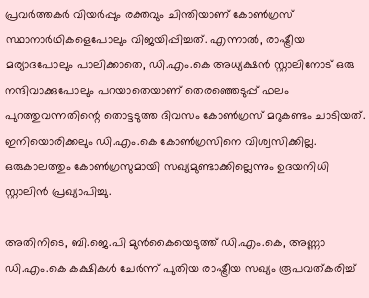പ്രവർത്തകർ വിയർപ്പും രക്തവും ചിന്തിയാണ് കോൺഗ്രസ് സ്ഥാനാർഥികളെപോലും വിജയിപ്പിച്ചത്. എന്നാൽ, രാഷ്ട്രീയ മര്യാദപോലും പാലിക്കാതെ, ഡി.എം.കെ അധ്യക്ഷൻ സ്റ്റാലിനോട് ഒരു നന്ദിവാക്കുപോലും പറയാതെയാണ് തെരഞ്ഞെടുപ്പ് ഫലം പുറത്തുവന്നതിന്റെ തൊട്ടടുത്ത ദിവസം കോൺഗ്രസ് മറുകണ്ടം ചാടിയത്. ഇനിയൊരിക്കലും ഡി.എം.കെ കോൺഗ്രസിനെ വിശ്വസിക്കില്ല. ഒരുകാലത്തും കോൺഗ്രസുമായി സഖ്യമുണ്ടാക്കില്ലെന്നും ഉദയനിധി സ്റ്റാലിൻ പ്രഖ്യാപിച്ചു.

അതിനിടെ, ബി.ജെ.പി മുൻകൈയെടുത്ത് ഡി.എം.കെ, അണ്ണാ ഡി.എം.കെ കക്ഷികൾ ചേർന്ന് പുതിയ രാഷ്ട്രീയ സഖ്യം രൂപവത്കരിച്ച്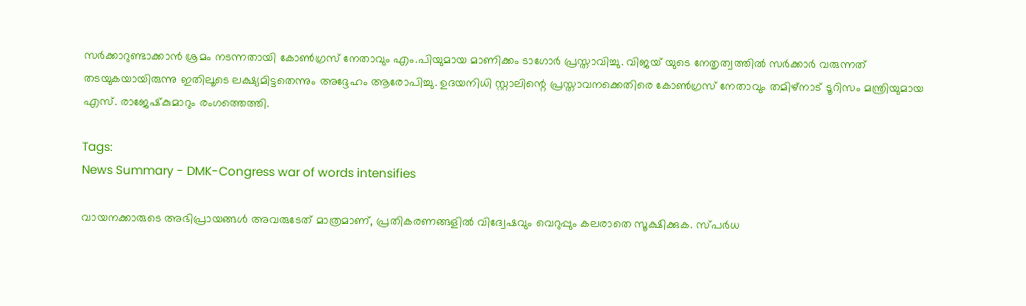സർക്കാറുണ്ടാക്കാൻ ശ്രമം നടന്നതായി കോൺഗ്രസ് നേതാവും എം.പിയുമായ മാണിക്കം ടാഗോർ പ്രസ്താവിച്ചു. വിജയ് യുടെ നേതൃത്വത്തിൽ സർക്കാർ വരുന്നത് തടയുകയായിരുന്നു ഇതിലൂടെ ലക്ഷ്യമിട്ടതെന്നും അദ്ദേഹം ആരോപിച്ചു. ഉദയനിധി സ്റ്റാലിന്റെ പ്രസ്താവനക്കെതിരെ കോൺഗ്രസ് നേതാവും തമിഴ്നാട് ടൂറിസം മന്ത്രിയുമായ എസ്. രാജേഷ്‍കുമാറും രംഗത്തെത്തി.

Tags:
News Summary - DMK-Congress war of words intensifies

വായനക്കാരുടെ അഭിപ്രായങ്ങള്‍ അവരുടേത് മാത്രമാണ്, പ്രതികരണങ്ങളിൽ വിദ്വേഷവും വെറുപ്പും കലരാതെ സൂക്ഷിക്കുക. സ്പർധ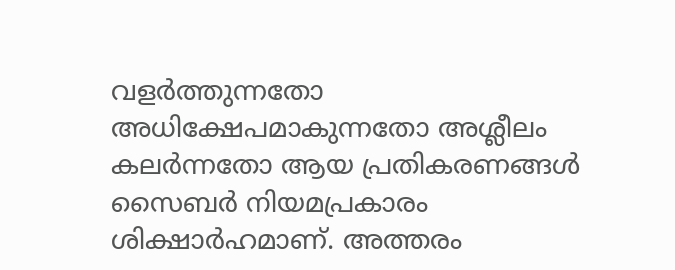വളർത്തുന്നതോ അധിക്ഷേപമാകുന്നതോ അശ്ലീലം കലർന്നതോ ആയ പ്രതികരണങ്ങൾ സൈബർ നിയമപ്രകാരം ശിക്ഷാർഹമാണ്. അത്തരം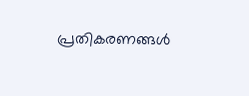പ്രതികരണങ്ങൾ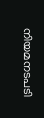നിയമനടപടി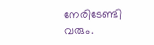നേരിടേണ്ടി വരും.